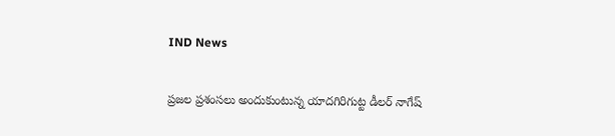IND News

ప్రజల ప్రశంసలు అందుకుంటున్న యాదగిరిగుట్ట డీలర్ నాగేష్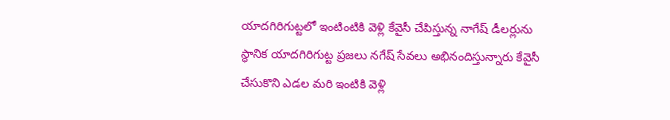యాదగిరిగుట్టలో ఇంటింటికి వెళ్లి కేవైసీ చేపిస్తున్న నాగేష్ డీలర్లును స్థానిక యాదగిరిగుట్ట ప్రజలు నగేష్ సేవలు అభినందిస్తున్నారు కేవైసీ చేసుకొని ఎడల మరి ఇంటికి వెళ్లి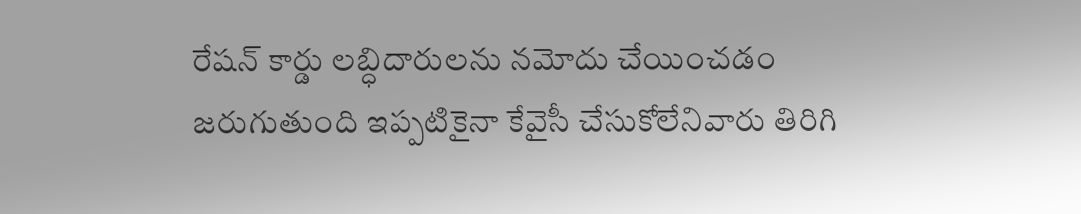రేషన్ కార్డు లబ్ధిదారులను నమోదు చేయించడం జరుగుతుంది ఇప్పటికైనా కేవైసీ చేసుకోలేనివారు తిరిగి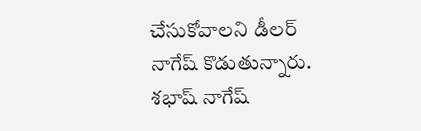చేసుకోవాలని డీలర్ నాగేష్ కొడుతున్నారు. శభాష్ నాగేష్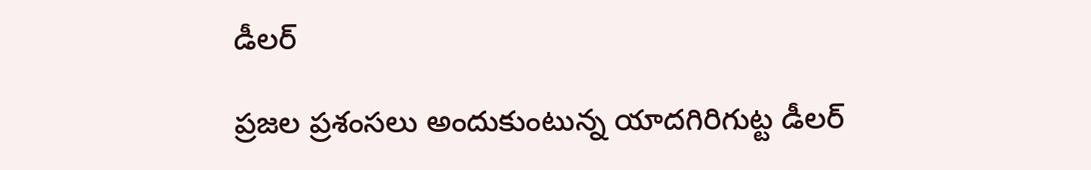డీలర్

ప్రజల ప్రశంసలు అందుకుంటున్న యాదగిరిగుట్ట డీలర్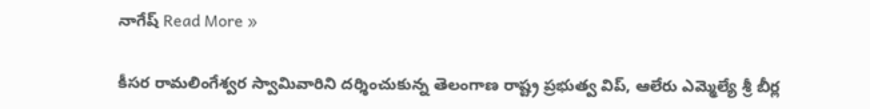నాగేష్ Read More »

కీసర రామలింగేశ్వర స్వామివారిని దర్శించుకున్న తెలంగాణ రాష్ట్ర ప్రభుత్వ విప్, ఆలేరు ఎమ్మెల్యే శ్రీ బీర్ల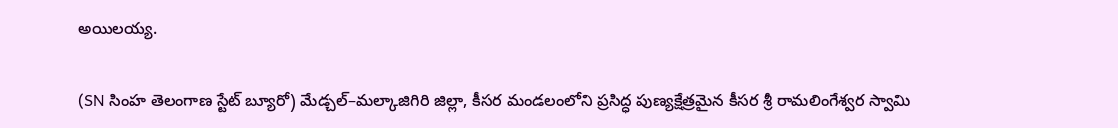అయిలయ్య.

(SN సింహ తెలంగాణ స్టేట్ బ్యూరో) మేడ్చల్–మల్కాజిగిరి జిల్లా, కీసర మండలంలోని ప్రసిద్ధ పుణ్యక్షేత్రమైన కీసర శ్రీ రామలింగేశ్వర స్వామి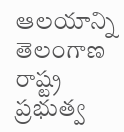ఆలయాన్ని తెలంగాణ రాష్ట్ర ప్రభుత్వ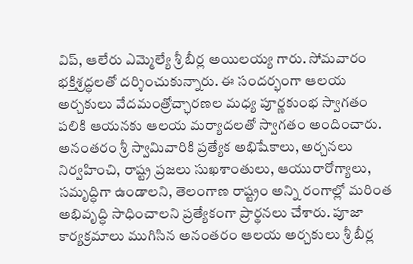విప్, ఆలేరు ఎమ్మెల్యే శ్రీ బీర్ల అయిలయ్య గారు. సోమవారం భక్తిశ్రద్ధలతో దర్శించుకున్నారు. ఈ సందర్భంగా ఆలయ అర్చకులు వేదమంత్రోచ్ఛారణల మధ్య పూర్ణకుంభ స్వాగతం పలికి ఆయనకు ఆలయ మర్యాదలతో స్వాగతం అందించారు. అనంతరం శ్రీ స్వామివారికి ప్రత్యేక అభిషేకాలు, అర్చనలు నిర్వహించి, రాష్ట్ర ప్రజలు సుఖశాంతులు, ఆయురారోగ్యాలు, సమృద్ధిగా ఉండాలని, తెలంగాణ రాష్ట్రం అన్ని రంగాల్లో మరింత అభివృద్ధి సాధించాలని ప్రత్యేకంగా ప్రార్థనలు చేశారు. పూజా కార్యక్రమాలు ముగిసిన అనంతరం ఆలయ అర్చకులు శ్రీ బీర్ల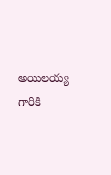అయిలయ్య గారికి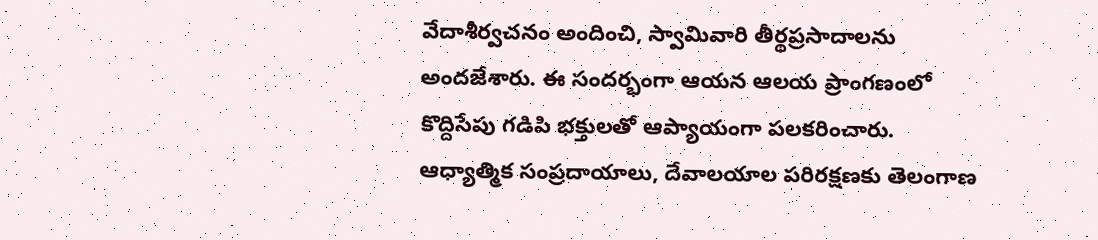వేదాశీర్వచనం అందించి, స్వామివారి తీర్థప్రసాదాలను అందజేశారు. ఈ సందర్భంగా ఆయన ఆలయ ప్రాంగణంలో కొద్దిసేపు గడిపి భక్తులతో ఆప్యాయంగా పలకరించారు. ఆధ్యాత్మిక సంప్రదాయాలు, దేవాలయాల పరిరక్షణకు తెలంగాణ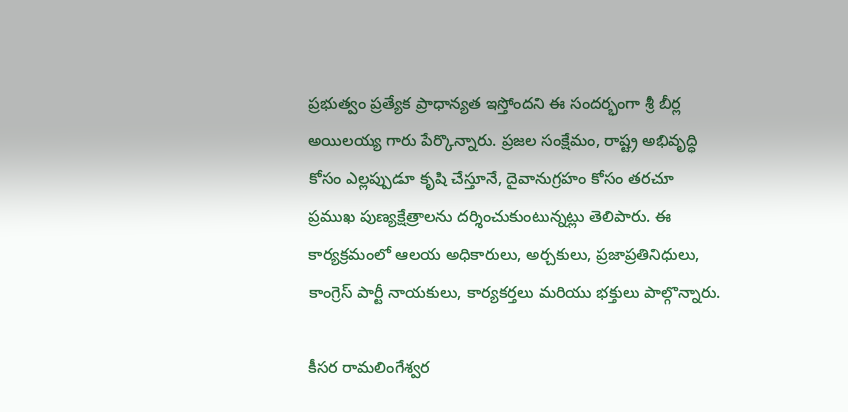ప్రభుత్వం ప్రత్యేక ప్రాధాన్యత ఇస్తోందని ఈ సందర్భంగా శ్రీ బీర్ల అయిలయ్య గారు పేర్కొన్నారు. ప్రజల సంక్షేమం, రాష్ట్ర అభివృద్ధి కోసం ఎల్లప్పుడూ కృషి చేస్తూనే, దైవానుగ్రహం కోసం తరచూ ప్రముఖ పుణ్యక్షేత్రాలను దర్శించుకుంటున్నట్లు తెలిపారు. ఈ కార్యక్రమంలో ఆలయ అధికారులు, అర్చకులు, ప్రజాప్రతినిధులు, కాంగ్రెస్ పార్టీ నాయకులు, కార్యకర్తలు మరియు భక్తులు పాల్గొన్నారు.

కీసర రామలింగేశ్వర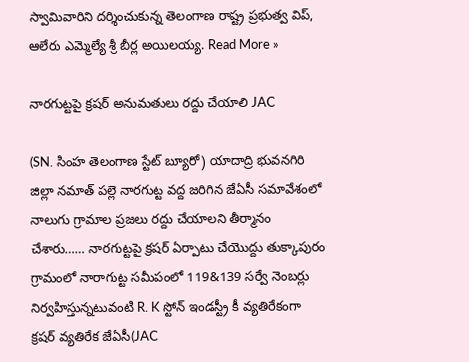స్వామివారిని దర్శించుకున్న తెలంగాణ రాష్ట్ర ప్రభుత్వ విప్, ఆలేరు ఎమ్మెల్యే శ్రీ బీర్ల అయిలయ్య. Read More »

నారగుట్టపై క్రషర్ అనుమతులు రద్దు చేయాలి JAC

(SN. సింహ తెలంగాణ స్టేట్ బ్యూరో) యాదాద్రి భువనగిరి జిల్లా నమాత్ పల్లె నారగుట్ట వద్ద జరిగిన జేఏసీ సమావేశంలో నాలుగు గ్రామాల ప్రజలు రద్దు చేయాలని తీర్మానం చేశారు…… నారగుట్టపై క్రషర్ ఏర్పాటు చేయొద్దు తుక్కాపురం గ్రామంలో నారాగుట్ట సమీపంలో 119&139 సర్వే నెంబర్లు నిర్వహిస్తున్నటువంటి R. K స్టోన్ ఇండస్ట్రీ కీ వ్యతిరేకంగా క్రషర్ వ్యతిరేక జేఏసీ(JAC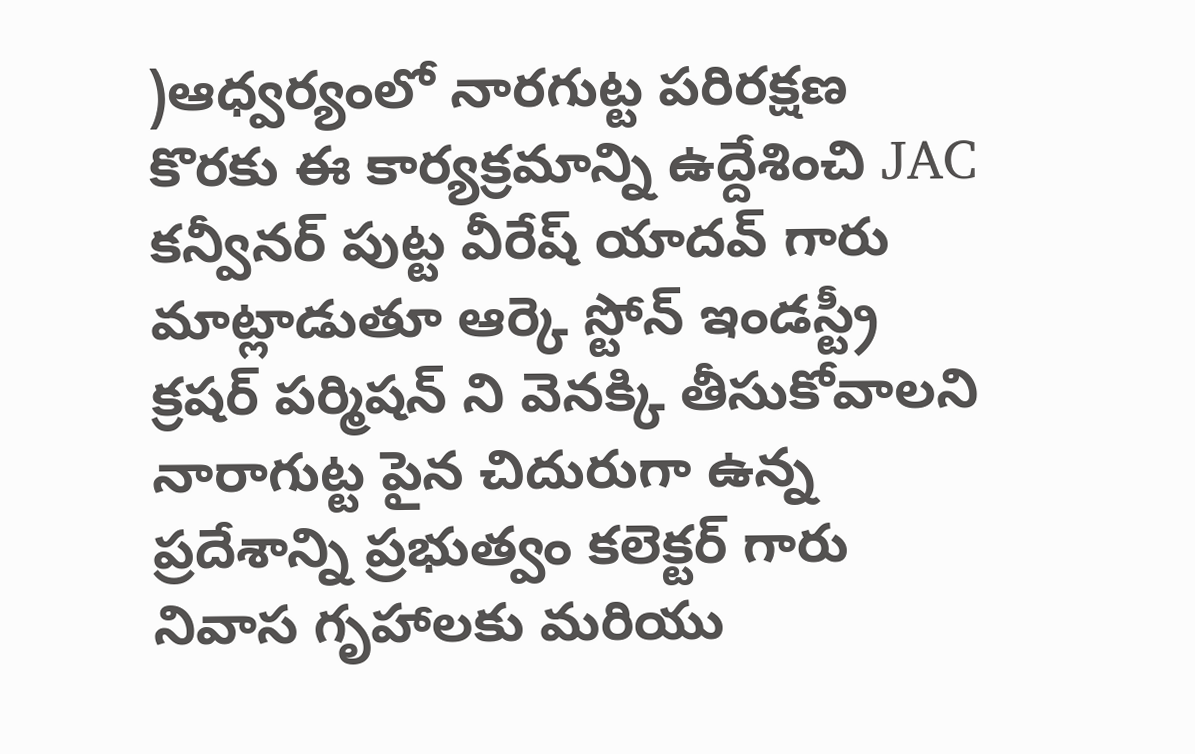)ఆధ్వర్యంలో నారగుట్ట పరిరక్షణ కొరకు ఈ కార్యక్రమాన్ని ఉద్దేశించి JAC కన్వీనర్ పుట్ట వీరేష్ యాదవ్ గారు మాట్లాడుతూ ఆర్కె స్టోన్ ఇండస్ట్రీ క్రషర్ పర్మిషన్ ని వెనక్కి తీసుకోవాలని నారాగుట్ట పైన చిదురుగా ఉన్న ప్రదేశాన్ని ప్రభుత్వం కలెక్టర్ గారు నివాస గృహాలకు మరియు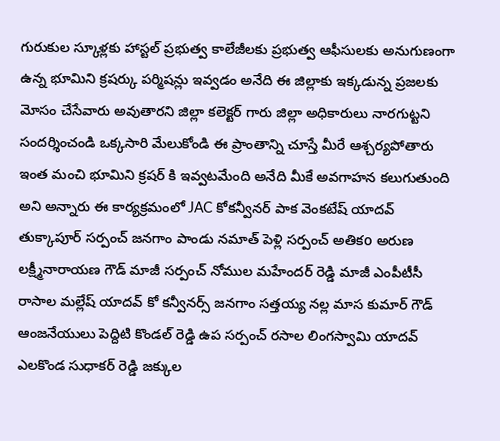గురుకుల స్కూళ్లకు హాస్టల్ ప్రభుత్వ కాలేజీలకు ప్రభుత్వ ఆఫీసులకు అనుగుణంగా ఉన్న భూమిని క్రషర్కు పర్మిషన్లు ఇవ్వడం అనేది ఈ జిల్లాకు ఇక్కడున్న ప్రజలకు మోసం చేసేవారు అవుతారని జిల్లా కలెక్టర్ గారు జిల్లా అధికారులు నారగుట్టని సందర్శించండి ఒక్కసారి మేలుకోండి ఈ ప్రాంతాన్ని చూస్తే మీరే ఆశ్చర్యపోతారు ఇంత మంచి భూమిని క్రషర్ కి ఇవ్వటమేంది అనేది మీకే అవగాహన కలుగుతుంది అని అన్నారు ఈ కార్యక్రమంలో JAC కోకన్వీనర్ పాక వెంకటేష్ యాదవ్ తుక్కాపూర్ సర్పంచ్ జనగాం పాండు నమాత్ పెళ్లి సర్పంచ్ అతికo అరుణ లక్ష్మీనారాయణ గౌడ్ మాజీ సర్పంచ్ నోముల మహేందర్ రెడ్డి మాజీ ఎంపీటీసీ రాసాల మల్లేష్ యాదవ్ కో కన్వీనర్స్ జనగాం సత్తయ్య నల్ల మాస కుమార్ గౌడ్ ఆంజనేయులు పెద్దిటి కొండల్ రెడ్డి ఉప సర్పంచ్ రసాల లింగస్వామి యాదవ్ ఎలకొండ సుధాకర్ రెడ్డి జక్కుల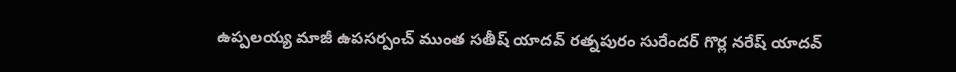ఉప్పలయ్య మాజీ ఉపసర్పంచ్ ముంత సతీష్ యాదవ్ రత్నపురం సురేందర్ గొర్ల నరేష్ యాదవ్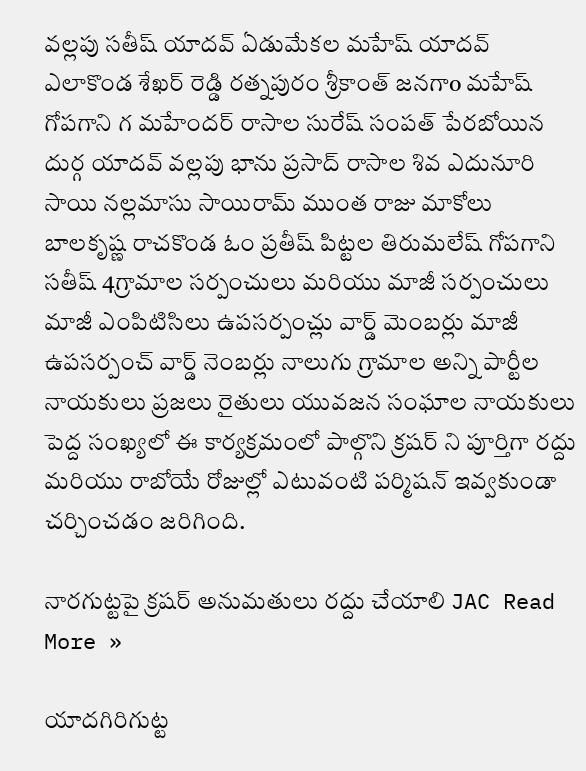వల్లపు సతీష్ యాదవ్ ఏడుమేకల మహేష్ యాదవ్ ఎలాకొండ శేఖర్ రెడ్డి రత్నపురం శ్రీకాంత్ జనగాo మహేష్ గోపగాని గ మహేందర్ రాసాల సురేష్ సంపత్ పేరబోయిన దుర్గ యాదవ్ వల్లపు భాను ప్రసాద్ రాసాల శివ ఎదునూరి సాయి నల్లమాసు సాయిరామ్ ముంత రాజు మాకోలు బాలకృష్ణ రాచకొండ ఓం ప్రతీష్ పిట్టల తిరుమలేష్ గోపగాని సతీష్ 4గ్రామాల సర్పంచులు మరియు మాజీ సర్పంచులు మాజీ ఎంపిటిసిలు ఉపసర్పంచ్లు వార్డ్ మెంబర్లు మాజీ ఉపసర్పంచ్ వార్డ్ నెంబర్లు నాలుగు గ్రామాల అన్ని పార్టీల నాయకులు ప్రజలు రైతులు యువజన సంఘాల నాయకులు పెద్ద సంఖ్యలో ఈ కార్యక్రమంలో పాల్గొని క్రషర్ ని పూర్తిగా రద్దు మరియు రాబోయే రోజుల్లో ఎటువంటి పర్మిషన్ ఇవ్వకుండా చర్చించడం జరిగింది.

నారగుట్టపై క్రషర్ అనుమతులు రద్దు చేయాలి JAC Read More »

యాదగిరిగుట్ట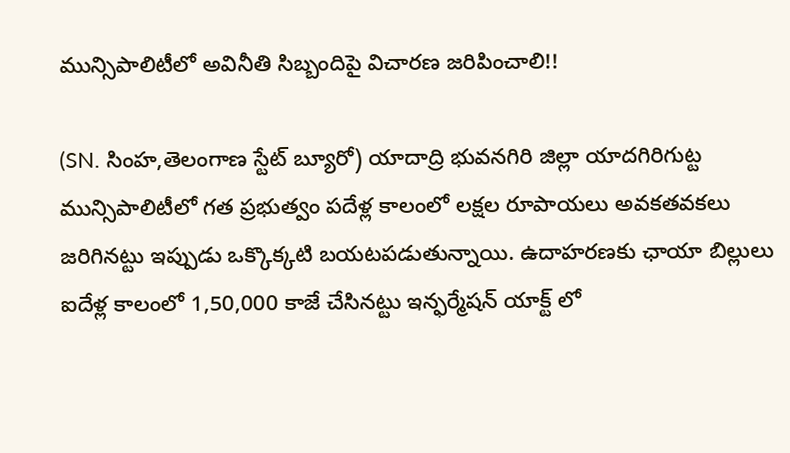మున్సిపాలిటీలో అవినీతి సిబ్బందిపై విచారణ జరిపించాలి!!

(SN. సింహ,తెలంగాణ స్టేట్ బ్యూరో) యాదాద్రి భువనగిరి జిల్లా యాదగిరిగుట్ట మున్సిపాలిటీలో గత ప్రభుత్వం పదేళ్ల కాలంలో లక్షల రూపాయలు అవకతవకలు జరిగినట్టు ఇప్పుడు ఒక్కొక్కటి బయటపడుతున్నాయి. ఉదాహరణకు ఛాయా బిల్లులు ఐదేళ్ల కాలంలో 1,50,000 కాజే చేసినట్టు ఇన్ఫర్మేషన్ యాక్ట్ లో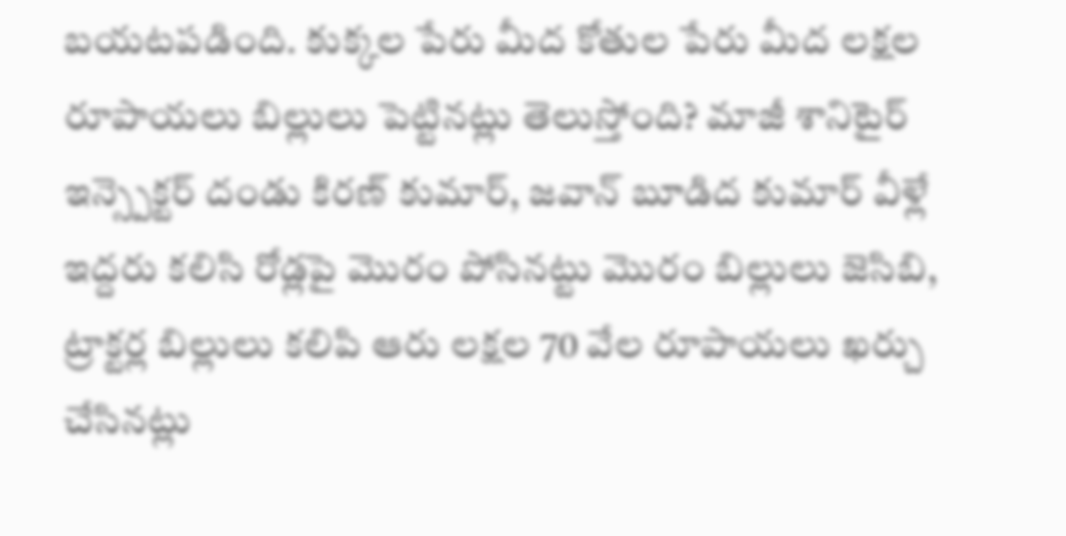బయటపడింది. కుక్కల పేరు మీద కోతుల పేరు మీద లక్షల రూపాయలు బిల్లులు పెట్టినట్లు తెలుస్తోంది? మాజీ శానిటైర్ ఇన్స్పెక్టర్ దండు కిరణ్ కుమార్, జవాన్ బూడిద కుమార్ వీళ్లే ఇద్దరు కలిసి రోడ్లపై మొరం పోసినట్టు మొరం బిల్లులు జెసిబి, ట్రాక్టర్ల బిల్లులు కలిపి ఆరు లక్షల 70 వేల రూపాయలు ఖర్చు చేసినట్లు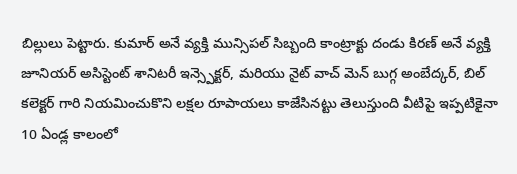బిల్లులు పెట్టారు. కుమార్ అనే వ్యక్తి మున్సిపల్ సిబ్బంది కాంట్రాక్టు దండు కిరణ్ అనే వ్యక్తి జూనియర్ అసిస్టెంట్ శానిటరీ ఇన్స్పెక్టర్, మరియు నైట్ వాచ్ మెన్ బుగ్గ అంబేద్కర్, బిల్ కలెక్టర్ గారి నియమించుకొని లక్షల రూపాయలు కాజేసినట్టు తెలుస్తుంది వీటిపై ఇప్పటికైనా 10 ఏండ్ల కాలంలో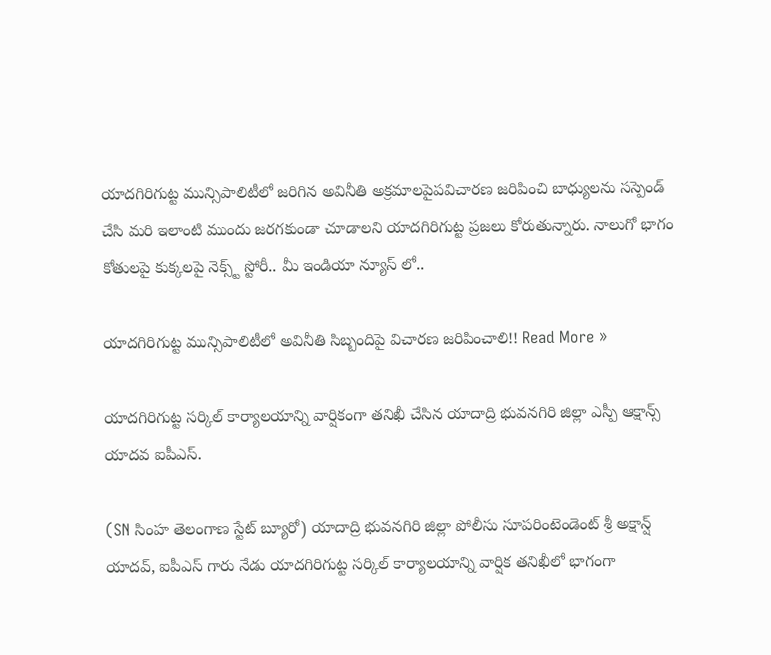యాదగిరిగుట్ట మున్సిపాలిటీలో జరిగిన అవినీతి అక్రమాలపైపవిచారణ జరిపించి బాధ్యులను సస్పెండ్ చేసి మరి ఇలాంటి ముందు జరగకుండా చూడాలని యాదగిరిగుట్ట ప్రజలు కోరుతున్నారు. నాలుగో భాగం కోతులపై కుక్కలపై నెక్స్ట్ స్టోరీ.. మీ ఇండియా న్యూస్ లో..

యాదగిరిగుట్ట మున్సిపాలిటీలో అవినీతి సిబ్బందిపై విచారణ జరిపించాలి!! Read More »

యాదగిరిగుట్ట సర్కిల్ కార్యాలయాన్ని వార్షికంగా తనిఖీ చేసిన యాదాద్రి భువనగిరి జిల్లా ఎస్పీ ఆక్షాన్స్ యాదవ ఐపీఎస్.

(SN సింహ తెలంగాణ స్టేట్ బ్యూరో) యాదాద్రి భువనగిరి జిల్లా పోలీసు సూపరింటెండెంట్ శ్రీ అక్షాన్ష్ యాదవ్, ఐపీఎస్ గారు నేడు యాదగిరిగుట్ట సర్కిల్ కార్యాలయాన్ని వార్షిక తనిఖీలో భాగంగా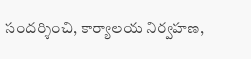సందర్శించి, కార్యాలయ నిర్వహణ,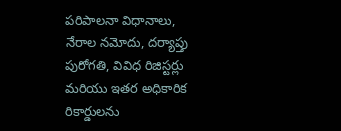పరిపాలనా విధానాలు, నేరాల నమోదు, దర్యాప్తు పురోగతి, వివిధ రిజిస్టర్లు మరియు ఇతర అధికారిక రికార్డులను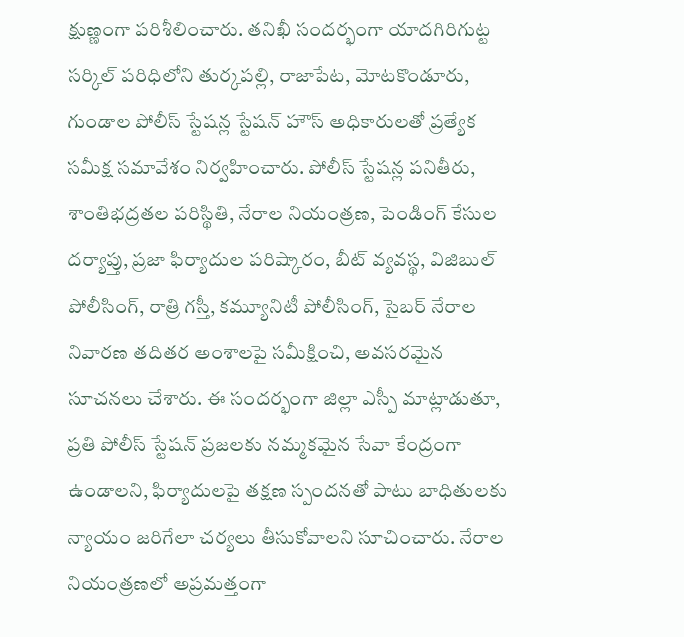క్షుణ్ణంగా పరిశీలించారు. తనిఖీ సందర్భంగా యాదగిరిగుట్ట సర్కిల్ పరిధిలోని తుర్కపల్లి, రాజాపేట, మోటకొండూరు, గుండాల పోలీస్ స్టేషన్ల స్టేషన్ హౌస్ అధికారులతో ప్రత్యేక సమీక్ష సమావేశం నిర్వహించారు. పోలీస్ స్టేషన్ల పనితీరు, శాంతిభద్రతల పరిస్థితి, నేరాల నియంత్రణ, పెండింగ్ కేసుల దర్యాప్తు, ప్రజా ఫిర్యాదుల పరిష్కారం, బీట్ వ్యవస్థ, విజిబుల్ పోలీసింగ్, రాత్రి గస్తీ, కమ్యూనిటీ పోలీసింగ్, సైబర్ నేరాల నివారణ తదితర అంశాలపై సమీక్షించి, అవసరమైన సూచనలు చేశారు. ఈ సందర్భంగా జిల్లా ఎస్పీ మాట్లాడుతూ, ప్రతి పోలీస్ స్టేషన్ ప్రజలకు నమ్మకమైన సేవా కేంద్రంగా ఉండాలని, ఫిర్యాదులపై తక్షణ స్పందనతో పాటు బాధితులకు న్యాయం జరిగేలా చర్యలు తీసుకోవాలని సూచించారు. నేరాల నియంత్రణలో అప్రమత్తంగా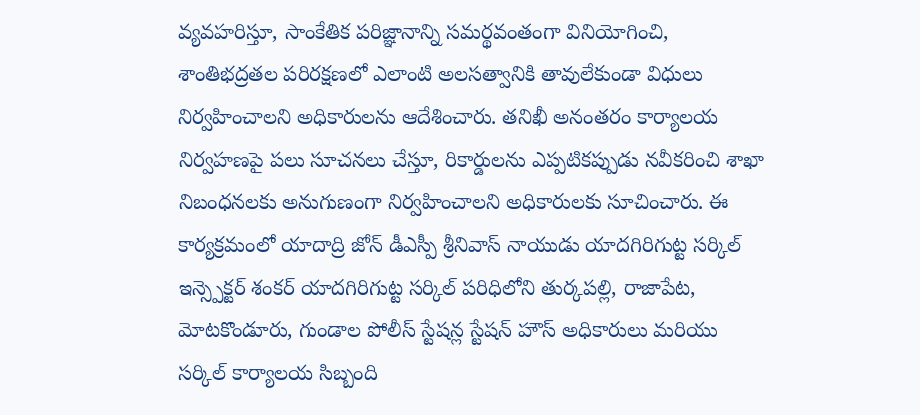వ్యవహరిస్తూ, సాంకేతిక పరిజ్ఞానాన్ని సమర్థవంతంగా వినియోగించి, శాంతిభద్రతల పరిరక్షణలో ఎలాంటి అలసత్వానికి తావులేకుండా విధులు నిర్వహించాలని అధికారులను ఆదేశించారు. తనిఖీ అనంతరం కార్యాలయ నిర్వహణపై పలు సూచనలు చేస్తూ, రికార్డులను ఎప్పటికప్పుడు నవీకరించి శాఖా నిబంధనలకు అనుగుణంగా నిర్వహించాలని అధికారులకు సూచించారు. ఈ కార్యక్రమంలో యాదాద్రి జోన్ డీఎస్పీ శ్రీనివాస్ నాయుడు యాదగిరిగుట్ట సర్కిల్ ఇన్స్పెక్టర్ శంకర్ యాదగిరిగుట్ట సర్కిల్ పరిధిలోని తుర్కపల్లి, రాజాపేట, మోటకొండూరు, గుండాల పోలీస్ స్టేషన్ల స్టేషన్ హౌస్ అధికారులు మరియు సర్కిల్ కార్యాలయ సిబ్బంది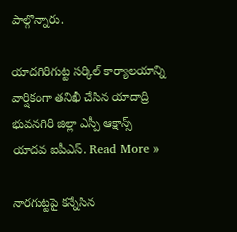పాల్గొన్నారు.

యాదగిరిగుట్ట సర్కిల్ కార్యాలయాన్ని వార్షికంగా తనిఖీ చేసిన యాదాద్రి భువనగిరి జిల్లా ఎస్పీ ఆక్షాన్స్ యాదవ ఐపీఎస్. Read More »

నారగుట్టపై కన్నేసిన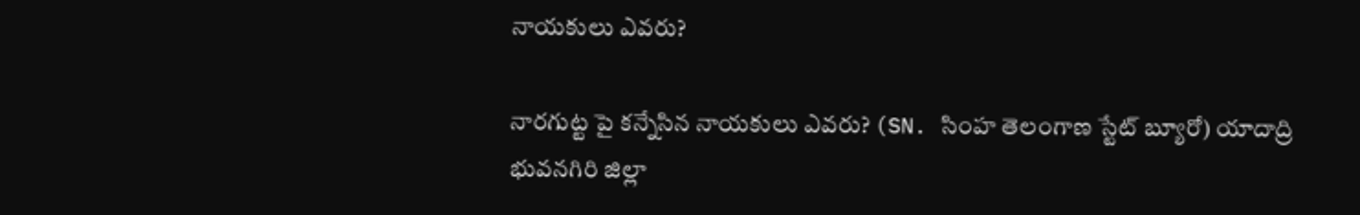నాయకులు ఎవరు?

నారగుట్ట పై కన్నేసిన నాయకులు ఎవరు? (SN. సింహ తెలంగాణ స్టేట్ బ్యూరో) యాదాద్రి భువనగిరి జిల్లా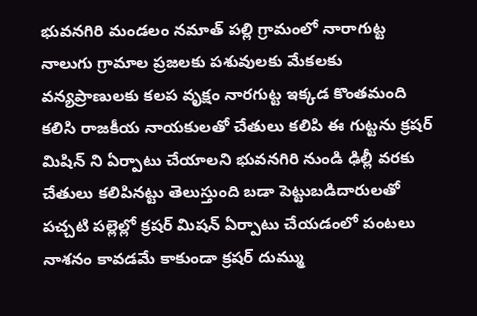భువనగిరి మండలం నమాత్ పల్లి గ్రామంలో నారాగుట్ట నాలుగు గ్రామాల ప్రజలకు పశువులకు మేకలకు వన్యప్రాణులకు కలప వృక్షం నారగుట్ట ఇక్కడ కొంతమంది కలిసి రాజకీయ నాయకులతో చేతులు కలిపి ఈ గుట్టను క్రషర్ మిషిన్ ని ఏర్పాటు చేయాలని భువనగిరి నుండి ఢిల్లీ వరకు చేతులు కలిపినట్టు తెలుస్తుంది బడా పెట్టుబడిదారులతో పచ్చటి పల్లెల్లో క్రషర్ మిషన్ ఏర్పాటు చేయడంలో పంటలు నాశనం కావడమే కాకుండా క్రషర్ దుమ్ము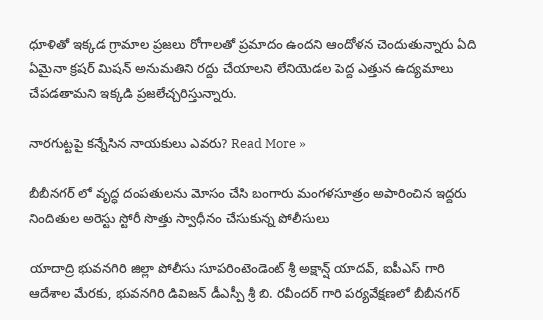ధూళితో ఇక్కడ గ్రామాల ప్రజలు రోగాలతో ప్రమాదం ఉందని ఆందోళన చెందుతున్నారు ఏది ఏమైనా క్రషర్ మిషన్ అనుమతిని రద్దు చేయాలని లేనియెడల పెద్ద ఎత్తున ఉద్యమాలు చేపడతామని ఇక్కడి ప్రజలేచ్చరిస్తున్నారు.

నారగుట్టపై కన్నేసిన నాయకులు ఎవరు? Read More »

బీబీనగర్ లో వృద్ధ దంపతులను మోసం చేసి బంగారు మంగళసూత్రం అపారించిన ఇద్దరు నిందితుల అరెస్టు స్టోరీ సొత్తు స్వాధీనం చేసుకున్న పోలీసులు

యాదాద్రి భువనగిరి జిల్లా పోలీసు సూపరింటెండెంట్ శ్రీ అక్షాన్ష్ యాదవ్, ఐపీఎస్ గారి ఆదేశాల మేరకు, భువనగిరి డివిజన్ డీఎస్పీ శ్రీ బి. రవీందర్ గారి పర్యవేక్షణలో బీబీనగర్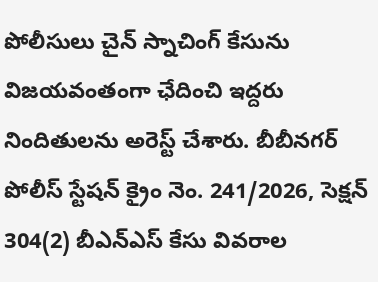పోలీసులు చైన్ స్నాచింగ్ కేసును విజయవంతంగా ఛేదించి ఇద్దరు నిందితులను అరెస్ట్ చేశారు. బీబీనగర్ పోలీస్ స్టేషన్ క్రైం నెం. 241/2026, సెక్షన్ 304(2) బీఎన్‌ఎస్ కేసు వివరాల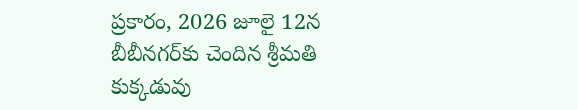ప్రకారం, 2026 జూలై 12న బీబీనగర్‌కు చెందిన శ్రీమతి కుక్కడువు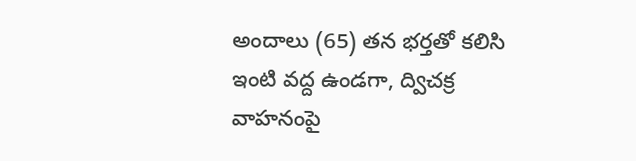అందాలు (65) తన భర్తతో కలిసి ఇంటి వద్ద ఉండగా, ద్విచక్ర వాహనంపై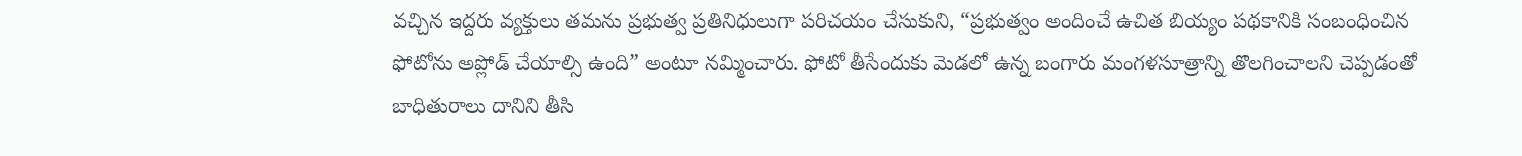వచ్చిన ఇద్దరు వ్యక్తులు తమను ప్రభుత్వ ప్రతినిధులుగా పరిచయం చేసుకుని, “ప్రభుత్వం అందించే ఉచిత బియ్యం పథకానికి సంబంధించిన ఫోటోను అప్లోడ్ చేయాల్సి ఉంది” అంటూ నమ్మించారు. ఫోటో తీసేందుకు మెడలో ఉన్న బంగారు మంగళసూత్రాన్ని తొలగించాలని చెప్పడంతో బాధితురాలు దానిని తీసి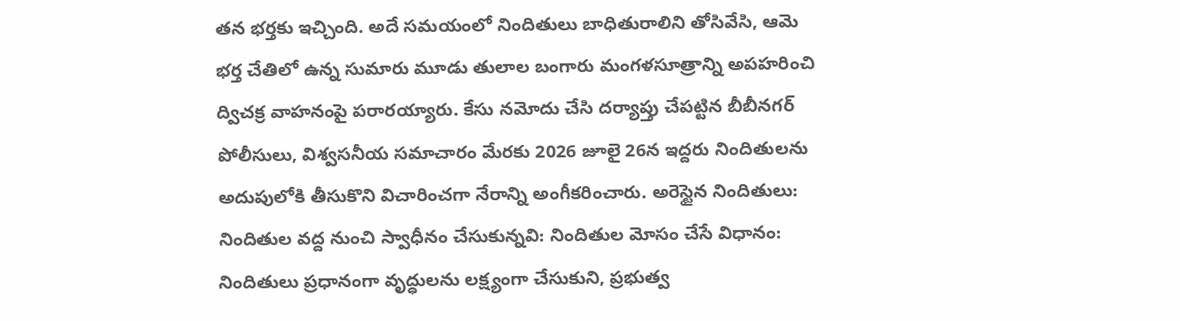తన భర్తకు ఇచ్చింది. అదే సమయంలో నిందితులు బాధితురాలిని తోసివేసి, ఆమె భర్త చేతిలో ఉన్న సుమారు మూడు తులాల బంగారు మంగళసూత్రాన్ని అపహరించి ద్విచక్ర వాహనంపై పరారయ్యారు. కేసు నమోదు చేసి దర్యాప్తు చేపట్టిన బీబీనగర్ పోలీసులు, విశ్వసనీయ సమాచారం మేరకు 2026 జూలై 26న ఇద్దరు నిందితులను అదుపులోకి తీసుకొని విచారించగా నేరాన్ని అంగీకరించారు. అరెస్టైన నిందితులు: నిందితుల వద్ద నుంచి స్వాధీనం చేసుకున్నవి: నిందితుల మోసం చేసే విధానం: నిందితులు ప్రధానంగా వృద్ధులను లక్ష్యంగా చేసుకుని, ప్రభుత్వ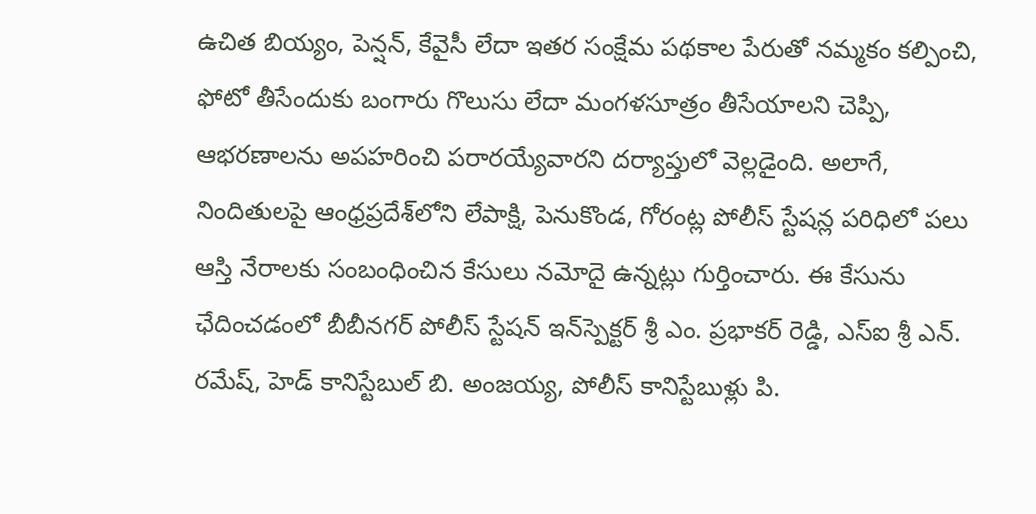ఉచిత బియ్యం, పెన్షన్, కేవైసీ లేదా ఇతర సంక్షేమ పథకాల పేరుతో నమ్మకం కల్పించి, ఫోటో తీసేందుకు బంగారు గొలుసు లేదా మంగళసూత్రం తీసేయాలని చెప్పి, ఆభరణాలను అపహరించి పరారయ్యేవారని దర్యాప్తులో వెల్లడైంది. అలాగే, నిందితులపై ఆంధ్రప్రదేశ్‌లోని లేపాక్షి, పెనుకొండ, గోరంట్ల పోలీస్ స్టేషన్ల పరిధిలో పలు ఆస్తి నేరాలకు సంబంధించిన కేసులు నమోదై ఉన్నట్లు గుర్తించారు. ఈ కేసును ఛేదించడంలో బీబీనగర్ పోలీస్ స్టేషన్ ఇన్‌స్పెక్టర్ శ్రీ ఎం. ప్రభాకర్ రెడ్డి, ఎస్‌ఐ శ్రీ ఎన్. రమేష్, హెడ్ కానిస్టేబుల్ బి. అంజయ్య, పోలీస్ కానిస్టేబుళ్లు పి.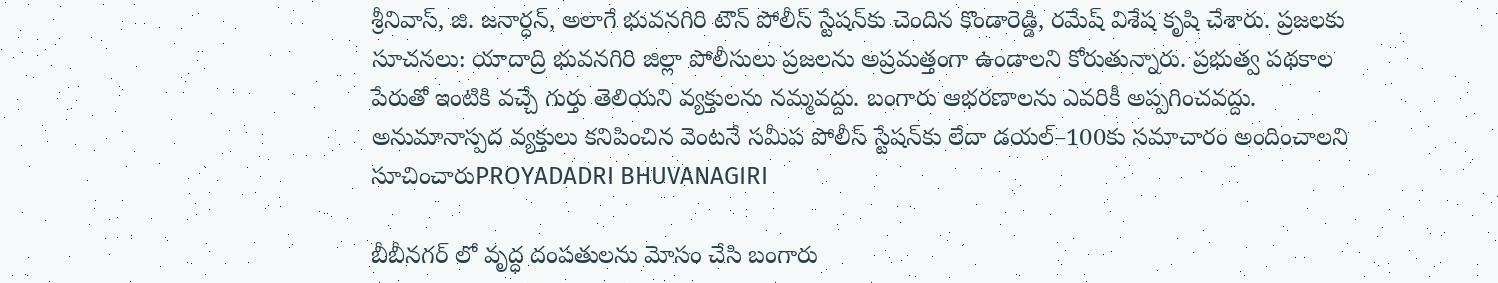శ్రీనివాస్, జి. జనార్ధన్, అలాగే భువనగిరి టౌన్ పోలీస్ స్టేషన్‌కు చెందిన కొండారెడ్డి, రమేష్ విశేష కృషి చేశారు. ప్రజలకు సూచనలు: యాదాద్రి భువనగిరి జిల్లా పోలీసులు ప్రజలను అప్రమత్తంగా ఉండాలని కోరుతున్నారు. ప్రభుత్వ పథకాల పేరుతో ఇంటికి వచ్చే గుర్తు తెలియని వ్యక్తులను నమ్మవద్దు. బంగారు ఆభరణాలను ఎవరికీ అప్పగించవద్దు. అనుమానాస్పద వ్యక్తులు కనిపించిన వెంటనే సమీప పోలీస్ స్టేషన్‌కు లేదా డయల్–100కు సమాచారం అందించాలని సూచించారుPROYADADRI BHUVANAGIRI

బీబీనగర్ లో వృద్ధ దంపతులను మోసం చేసి బంగారు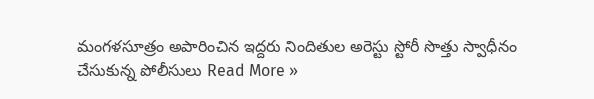మంగళసూత్రం అపారించిన ఇద్దరు నిందితుల అరెస్టు స్టోరీ సొత్తు స్వాధీనం చేసుకున్న పోలీసులు Read More »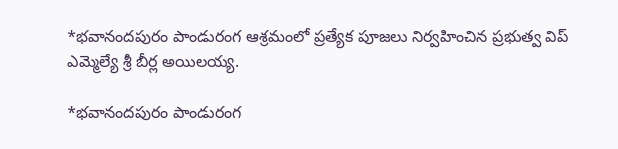*భవానందపురం పాండురంగ ఆశ్రమంలో ప్రత్యేక పూజలు నిర్వహించిన ప్రభుత్వ విప్ ఎమ్మెల్యే శ్రీ బీర్ల అయిలయ్య.

*భవానందపురం పాండురంగ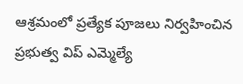ఆశ్రమంలో ప్రత్యేక పూజలు నిర్వహించిన ప్రభుత్వ విప్ ఎమ్మెల్యే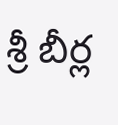శ్రీ బీర్ల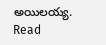అయిలయ్య. Read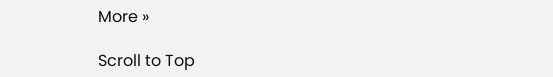More »

Scroll to Top